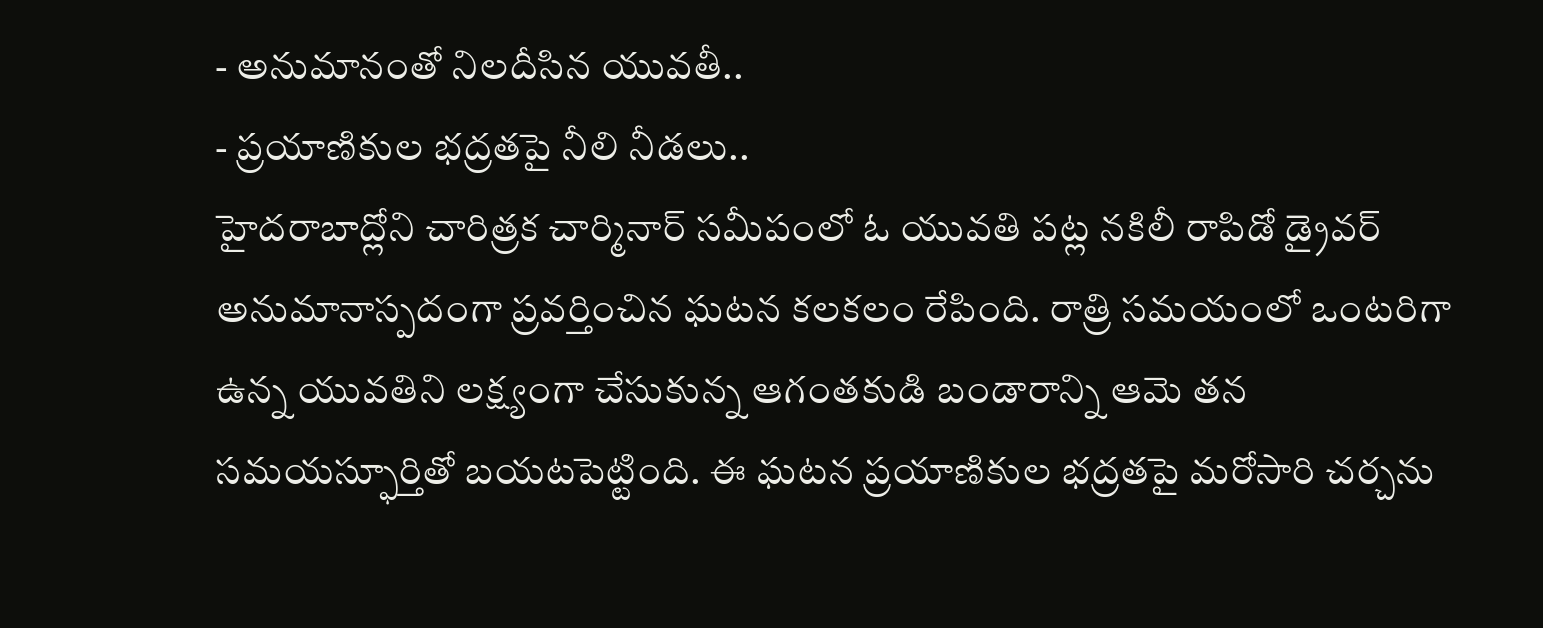- అనుమానంతో నిలదీసిన యువతీ..
- ప్రయాణికుల భద్రతపై నీలి నీడలు..
హైదరాబాద్లోని చారిత్రక చార్మినార్ సమీపంలో ఓ యువతి పట్ల నకిలీ రాపిడో డ్రైవర్ అనుమానాస్పదంగా ప్రవర్తించిన ఘటన కలకలం రేపింది. రాత్రి సమయంలో ఒంటరిగా ఉన్న యువతిని లక్ష్యంగా చేసుకున్న ఆగంతకుడి బండారాన్ని ఆమె తన సమయస్ఫూర్తితో బయటపెట్టింది. ఈ ఘటన ప్రయాణికుల భద్రతపై మరోసారి చర్చను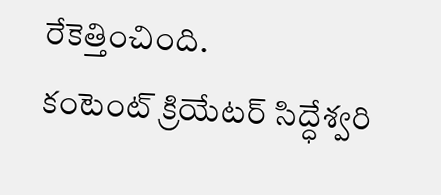రేకెత్తించింది.
కంటెంట్ క్రియేటర్ సిద్ధేశ్వరి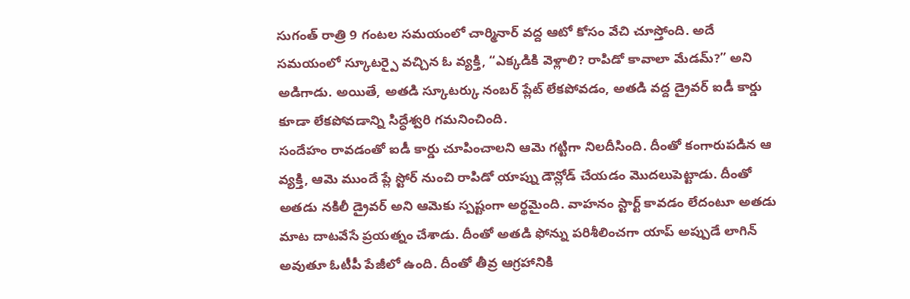సుగంత్ రాత్రి 9 గంటల సమయంలో చార్మినార్ వద్ద ఆటో కోసం వేచి చూస్తోంది. అదే సమయంలో స్కూటర్పై వచ్చిన ఓ వ్యక్తి, “ఎక్కడికి వెళ్లాలి? రాపిడో కావాలా మేడమ్?” అని అడిగాడు. అయితే, అతడి స్కూటర్కు నంబర్ ప్లేట్ లేకపోవడం, అతడి వద్ద డ్రైవర్ ఐడీ కార్డు కూడా లేకపోవడాన్ని సిద్ధేశ్వరి గమనించింది.
సందేహం రావడంతో ఐడీ కార్డు చూపించాలని ఆమె గట్టిగా నిలదీసింది. దీంతో కంగారుపడిన ఆ వ్యక్తి, ఆమె ముందే ప్లే స్టోర్ నుంచి రాపిడో యాప్ను డౌన్లోడ్ చేయడం మొదలుపెట్టాడు. దీంతో అతడు నకిలీ డ్రైవర్ అని ఆమెకు స్పష్టంగా అర్థమైంది. వాహనం స్టార్ట్ కావడం లేదంటూ అతడు మాట దాటవేసే ప్రయత్నం చేశాడు. దీంతో అతడి ఫోన్ను పరిశీలించగా యాప్ అప్పుడే లాగిన్ అవుతూ ఓటీపీ పేజీలో ఉంది. దీంతో తీవ్ర ఆగ్రహానికి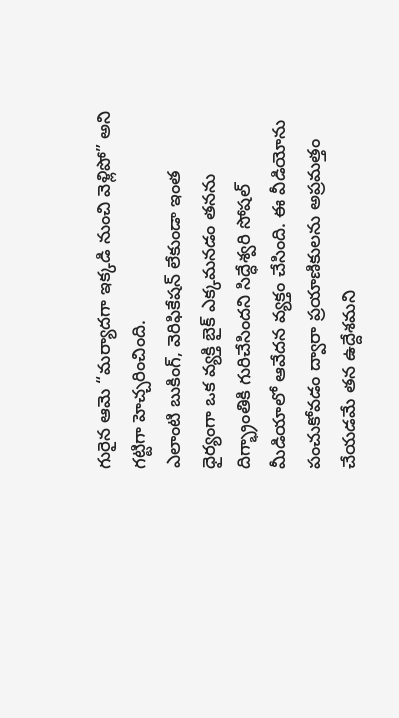గురైన ఆమె “మర్యాదగా ఇక్కడి నుంచి వెళ్లిపో” అని గట్టిగా హెచ్చరించింది.
ఎలాంటి బుకింగ్, వెరిఫికేషన్ లేకుండా ఇంత ధైర్యంగా ఒక వ్యక్తి బైక్ ఎక్కమనడం తనను దిగ్భ్రాంతికి గురిచేసిందని సిద్ధేశ్వరి సోషల్ మీడియాలో ఆవేదన వ్యక్తం చేసింది. ఈ వీడియోను పంచుకోవడం ద్వారా ప్రయాణికులను అప్రమత్తం చేయడమే తన ఉద్దేశమని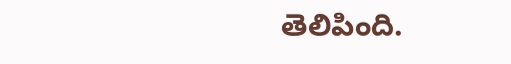తెలిపింది.